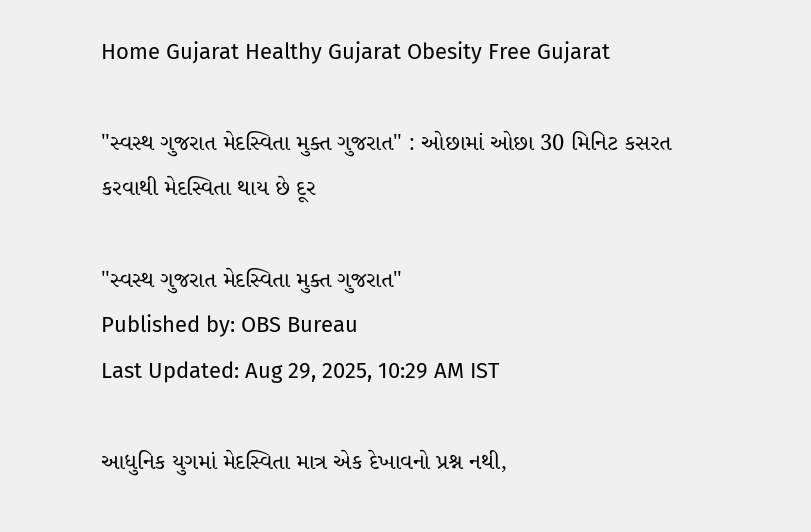Home Gujarat Healthy Gujarat Obesity Free Gujarat

"સ્વસ્થ ગુજરાત મેદસ્વિતા મુક્ત ગુજરાત" : ઓછામાં ઓછા 30 મિનિટ કસરત કરવાથી મેદસ્વિતા થાય છે દૂર

"સ્વસ્થ ગુજરાત મેદસ્વિતા મુક્ત ગુજરાત"
Published by: OBS Bureau
Last Updated: Aug 29, 2025, 10:29 AM IST

આધુનિક યુગમાં મેદસ્વિતા માત્ર એક દેખાવનો પ્રશ્ન નથી,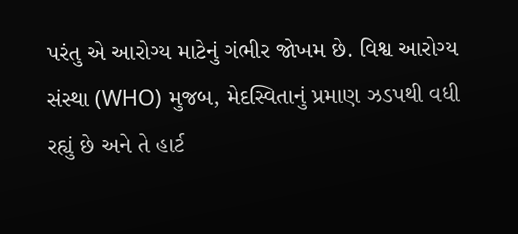પરંતુ એ આરોગ્ય માટેનું ગંભીર જોખમ છે. વિશ્વ આરોગ્ય સંસ્થા (WHO) મુજબ, મેદસ્વિતાનું પ્રમાણ ઝડપથી વધી રહ્યું છે અને તે હાર્ટ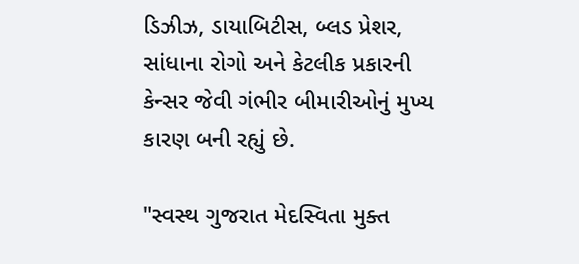ડિઝીઝ, ડાયાબિટીસ, બ્લડ પ્રેશર, સાંધાના રોગો અને કેટલીક પ્રકારની કેન્સર જેવી ગંભીર બીમારીઓનું મુખ્ય કારણ બની રહ્યું છે.

"સ્વસ્થ ગુજરાત મેદસ્વિતા મુક્ત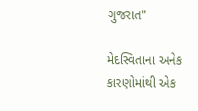ગુજરાત"

મેદસ્વિતાના અનેક કારણોમાંથી એક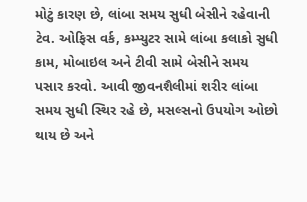મોટું કારણ છે, લાંબા સમય સુધી બેસીને રહેવાની ટેવ. ઓફિસ વર્ક, કમ્પ્યુટર સામે લાંબા કલાકો સુધી કામ, મોબાઇલ અને ટીવી સામે બેસીને સમય પસાર કરવો. આવી જીવનશૈલીમાં શરીર લાંબા સમય સુધી સ્થિર રહે છે, મસલ્સનો ઉપયોગ ઓછો થાય છે અને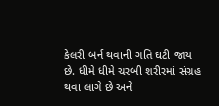કેલરી બર્ન થવાની ગતિ ઘટી જાય છે. ધીમે ધીમે ચરબી શરીરમાં સંગ્રહ થવા લાગે છે અને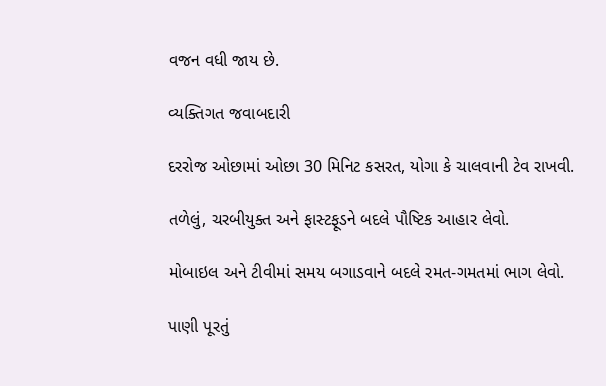વજન વધી જાય છે.

વ્યક્તિગત જવાબદારી

દરરોજ ઓછામાં ઓછા 30 મિનિટ કસરત, યોગા કે ચાલવાની ટેવ રાખવી.

તળેલું, ચરબીયુક્ત અને ફાસ્ટફૂડને બદલે પૌષ્ટિક આહાર લેવો.

મોબાઇલ અને ટીવીમાં સમય બગાડવાને બદલે રમત-ગમતમાં ભાગ લેવો.

પાણી પૂરતું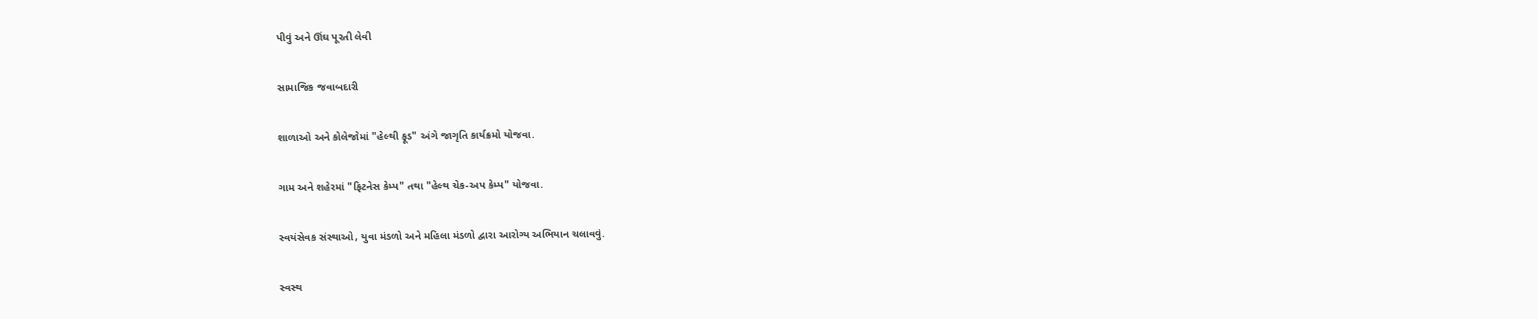પીવું અને ઊંઘ પૂરતી લેવી

સામાજિક જવાબદારી

શાળાઓ અને કોલેજોમાં "હેલ્થી ફૂડ" અંગે જાગૃતિ કાર્યક્રમો યોજવા.

ગામ અને શહેરમાં "ફિટનેસ કેમ્પ" તથા "હેલ્થ ચેક-અપ કેમ્પ" યોજવા.

સ્વયંસેવક સંસ્થાઓ, યુવા મંડળો અને મહિલા મંડળો દ્વારા આરોગ્ય અભિયાન ચલાવવું.

સ્વસ્થ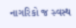નાગરિકો જ સ્વસ્થ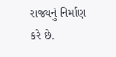રાજ્યનું નિર્માણ કરે છે.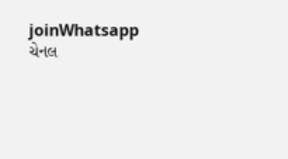joinWhatsapp ચેનલ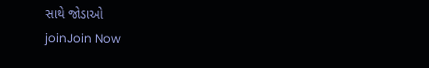સાથે જોડાઓ
joinJoin Now